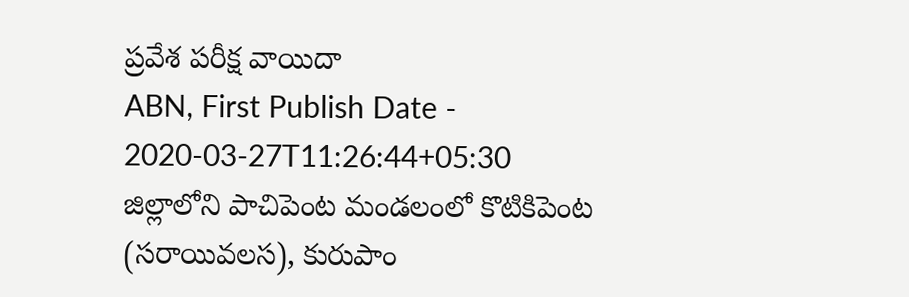ప్రవేశ పరీక్ష వాయిదా
ABN, First Publish Date - 2020-03-27T11:26:44+05:30
జిల్లాలోని పాచిపెంట మండలంలో కొటికిపెంట (సరాయివలస), కురుపాం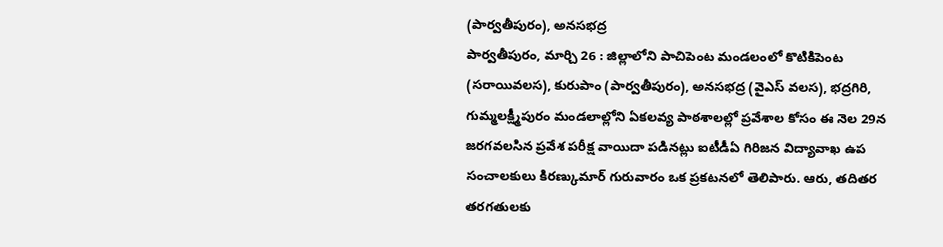(పార్వతీపురం), అనసభద్ర
పార్వతీపురం, మార్చి 26 : జిల్లాలోని పాచిపెంట మండలంలో కొటికిపెంట (సరాయివలస), కురుపాం (పార్వతీపురం), అనసభద్ర (వైఎస్ వలస), భద్రగిరి, గుమ్మలక్ష్మీపురం మండలాల్లోని ఏకలవ్య పాఠశాలల్లో ప్రవేశాల కోసం ఈ నెల 29న జరగవలసిన ప్రవేశ పరీక్ష వాయిదా పడినట్లు ఐటీడీఏ గిరిజన విద్యావాఖ ఉప సంచాలకులు కిరణ్కుమార్ గురువారం ఒక ప్రకటనలో తెలిపారు. ఆరు, తదితర తరగతులకు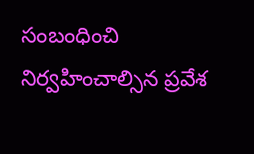సంబంధించి నిర్వహించాల్సిన ప్రవేశ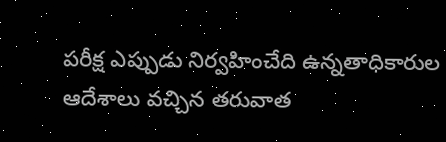పరీక్ష ఎప్పుడు నిర్వహించేది ఉన్నతాధికారుల ఆదేశాలు వచ్చిన తరువాత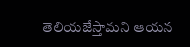తెలియజేస్తామని ఆయన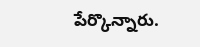పేర్కొన్నారు.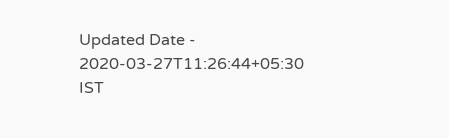Updated Date - 2020-03-27T11:26:44+05:30 IST